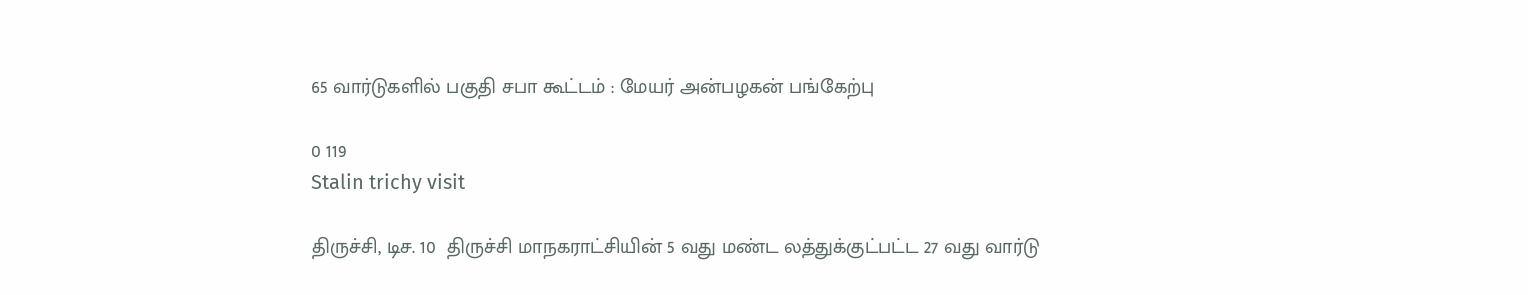65 வார்டுகளில் பகுதி சபா கூட்டம் : மேயர் அன்பழகன் பங்கேற்பு

0 119
Stalin trichy visit

திருச்சி, டிச. 10  திருச்சி மாநகராட்சியின் 5 வது மண்ட லத்துக்குட்பட்ட 27 வது வார்டு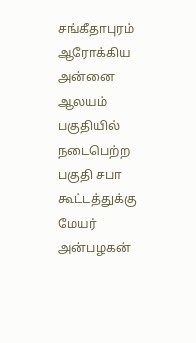சங்கீதாபுரம் ஆரோக்கிய அன்னை ஆலயம் பகுதியில் நடைபெற்ற பகுதி சபா கூட்டத்துக்கு மேயர் அன்பழகன்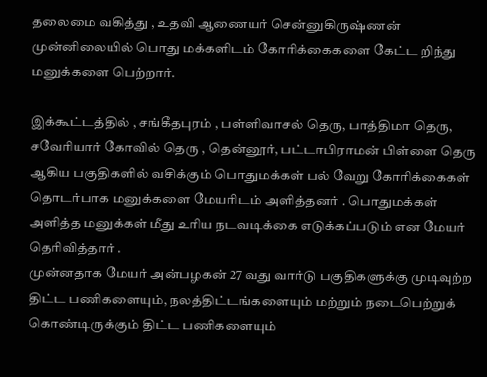தலைமை வகித்து , உதவி ஆணையர் சென்னுகிருஷ்ணன் முன்னிலையில் பொது மக்களிடம் கோரிக்கைகளை கேட்ட றிந்து மனுக்களை பெற்றார்.

இக்கூட்டத்தில் , சங்கீதபுரம் , பள்ளிவாசல் தெரு, பாத்திமா தெரு, சவேரியார் கோவில் தெரு , தென்னூர், பட்டாபிராமன் பிள்ளை தெரு ஆகிய பகுதிகளில் வசிக்கும் பொதுமக்கள் பல் வேறு கோரிக்கைகள் தொடர்பாக மனுக்களை மேயரிடம் அளித்தனர் . பொதுமக்கள் அளித்த மனுக்கள் மீது உரிய நடவடிக்கை எடுக்கப்படும் என மேயர் தெரிவித்தார் .
முன்னதாக மேயர் அன்பழகன் 27 வது வார்டு பகுதிகளுக்கு முடிவுற்ற திட்ட பணிகளையும், நலத்திட்டங்களையும் மற்றும் நடைபெற்றுக் கொண்டிருக்கும் திட்ட பணிகளையும்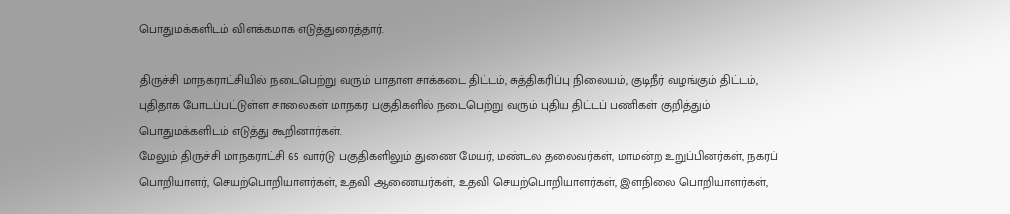பொதுமக்களிடம் விளக்கமாக எடுத்துரைத்தார்.

திருச்சி மாநகராட்சியில் நடைபெற்று வரும் பாதாள சாக்கடை திட்டம், சுத்திகரிப்பு நிலையம், குடிநீர் வழங்கும் திட்டம், புதிதாக போடப்பட்டுள்ள சாலைகள் மாநகர பகுதிகளில் நடைபெற்று வரும் புதிய திட்டப் பணிகள் குறித்தும் பொதுமக்களிடம் எடுத்து கூறினார்கள்.
மேலும் திருச்சி மாநகராட்சி 65 வார்டு பகுதிகளிலும் துணை மேயர், மண்டல தலைவர்கள், மாமன்ற உறுப்பினர்கள், நகரப் பொறியாளர், செயற்பொறியாளர்கள், உதவி ஆணையர்கள், உதவி செயற்பொறியாளர்கள், இளநிலை பொறியாளர்கள்,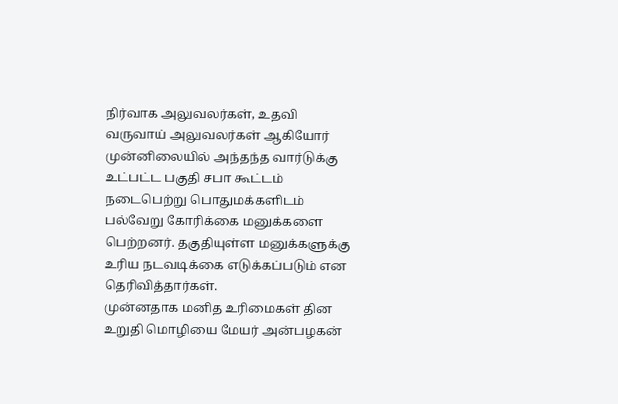நிர்வாக அலுவலர்கள், உதவி வருவாய் அலுவலர்கள் ஆகியோர் முன்னிலையில் அந்தந்த வார்டுக்கு உட்பட்ட பகுதி சபா கூட்டம் நடைபெற்று பொதுமக்களிடம் பல்வேறு கோரிக்கை மனுக்களை பெற்றனர். தகுதியுள்ள மனுக்களுக்கு உரிய நடவடிக்கை எடுக்கப்படும் என தெரிவித்தார்கள்.
முன்னதாக மனித உரிமைகள் தின உறுதி மொழியை மேயர் அன்பழகன்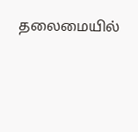தலைமையில்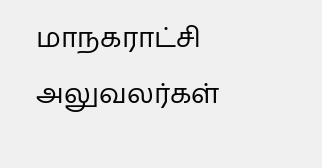மாநகராட்சி அலுவலர்கள்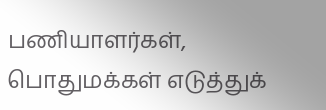பணியாளர்கள், பொதுமக்கள் எடுத்துக்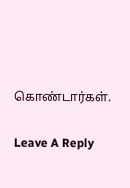கொண்டார்கள்.

Leave A Reply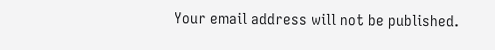Your email address will not be published.